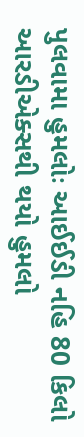પુલવામા હુમલોઃ આઈઈડી નહિ 80 કિલો આરડીએક્સથી થયો હુમલો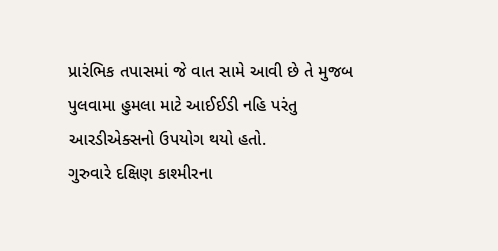પ્રારંભિક તપાસમાં જે વાત સામે આવી છે તે મુજબ પુલવામા હુમલા માટે આઈઈડી નહિ પરંતુ આરડીએક્સનો ઉપયોગ થયો હતો.
ગુરુવારે દક્ષિણ કાશ્મીરના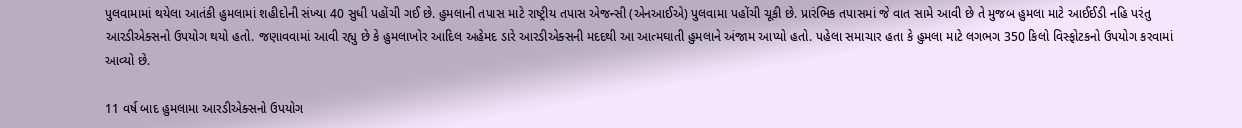પુલવામામાં થયેલા આતંકી હુમલામાં શહીદોની સંખ્યા 40 સુધી પહોંચી ગઈ છે. હુમલાની તપાસ માટે રાષ્ટ્રીય તપાસ એજન્સી (એનઆઈએ) પુલવામા પહોંચી ચૂકી છે. પ્રારંભિક તપાસમાં જે વાત સામે આવી છે તે મુજબ હુમલા માટે આઈઈડી નહિ પરંતુ આરડીએક્સનો ઉપયોગ થયો હતો. જણાવવામાં આવી રહ્યુ છે કે હુમલાખોર આદિલ અહેમદ ડારે આરડીએક્સની મદદથી આ આત્મઘાતી હુમલાને અંજામ આપ્યો હતો. પહેલા સમાચાર હતા કે હુમલા માટે લગભગ 350 કિલો વિસ્ફોટકનો ઉપયોગ કરવામાં આવ્યો છે.

11 વર્ષ બાદ હુમલામા આરડીએક્સનો ઉપયોગ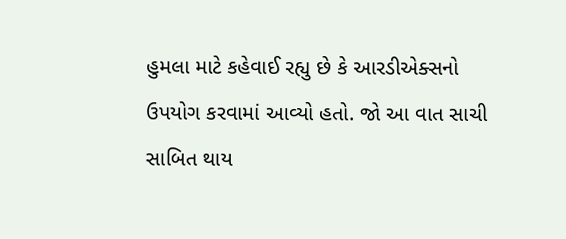હુમલા માટે કહેવાઈ રહ્યુ છે કે આરડીએક્સનો ઉપયોગ કરવામાં આવ્યો હતો. જો આ વાત સાચી સાબિત થાય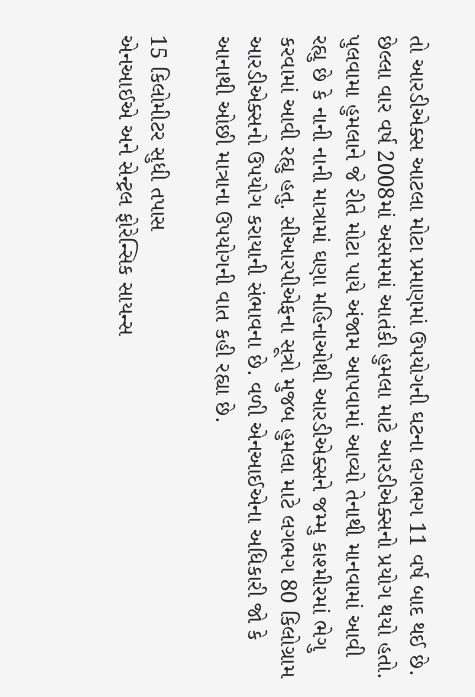તો આરડીએક્સ આટલા મોટા પ્રમાણમાં ઉપયોગની ઘટના લગભગ 11 વર્ષ બાદ થઈ છે. છેલ્લા વાર વર્ષ 2008માં અસમમાં આતંકી હુમલા માટે આરડીએક્સનો પ્રયોગ થયો હતો. પુલવામા હુમલાને જે રીતે મોટા પાયે અંજામ આપવામાં આવ્યો તેનાથી માનવામાં આવી રહ્યુ છે કે નાની નાની માત્રામાં ઘણા મહિનાઓથી આરડીએક્સને જમ્મુ કાશ્મીરમાં ભેગુ કરવામાં આવી રહ્યુ હતુ. સીઆરપીએફના સૂત્રો મુજબ હુમલા માટે લગભગ 80 કિલોગ્રામ આરડીએક્સનો ઉપયોગ કરાયાની સંભાવના છે. વળી એનઆઈએના અધિકારી જો કે આનાથી ઓછી માત્રાના ઉપયોગની વાત કહી રહ્યા છે.

15 કિલોમીટર સુધી તપાસ
એનઆઈએ અને સેન્ટ્રલ ફોરેન્સિક સાયન્સ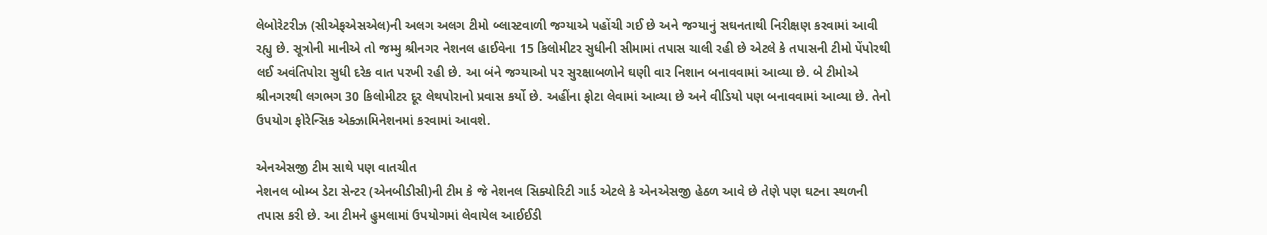લેબોરેટરીઝ (સીએફએસએલ)ની અલગ અલગ ટીમો બ્લાસ્ટવાળી જગ્યાએ પહોંચી ગઈ છે અને જગ્યાનું સઘનતાથી નિરીક્ષણ કરવામાં આવી રહ્યુ છે. સૂત્રોની માનીએ તો જમ્મુ શ્રીનગર નેશનલ હાઈવેના 15 કિલોમીટર સુધીની સીમામાં તપાસ ચાલી રહી છે એટલે કે તપાસની ટીમો પેંપોરથી લઈ અવંતિપોરા સુધી દરેક વાત પરખી રહી છે. આ બંને જગ્યાઓ પર સુરક્ષાબળોને ઘણી વાર નિશાન બનાવવામાં આવ્યા છે. બે ટીમોએ શ્રીનગરથી લગભગ 30 કિલોમીટર દૂર લેથપોરાનો પ્રવાસ કર્યો છે. અહીંના ફોટા લેવામાં આવ્યા છે અને વીડિયો પણ બનાવવામાં આવ્યા છે. તેનો ઉપયોગ ફોરેન્સિક એક્ઝામિનેશનમાં કરવામાં આવશે.

એનએસજી ટીમ સાથે પણ વાતચીત
નેશનલ બોમ્બ ડેટા સેન્ટર (એનબીડીસી)ની ટીમ કે જે નેશનલ સિક્યોરિટી ગાર્ડ એટલે કે એનએસજી હેઠળ આવે છે તેણે પણ ઘટના સ્થળની તપાસ કરી છે. આ ટીમને હુમલામાં ઉપયોગમાં લેવાયેલ આઈઈડી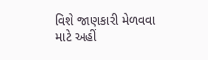વિશે જાણકારી મેળવવા માટે અહીં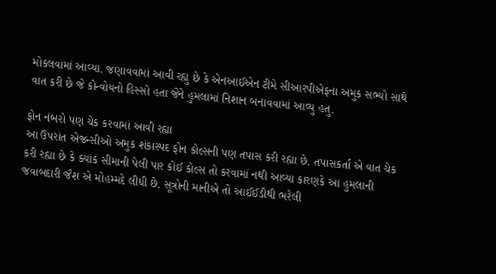મોકલવામાં આવ્યા. જણાવવામાં આવી રહ્યુ છે કે એનઆઈએન ટીમે સીઆરપીએફના અમુક સભ્યો સાથે વાત કરી છે જે કોન્વોયનો હિસ્સો હતા જેને હુમલામાં નિશાન બનાવવામાં આવ્યુ હતુ.

ફોન નંબરો પણ ચેક કરવામાં આવી રહ્યા
આ ઉપરાંત એજન્સીઓ અમુક શંકાસ્પદ ફોન કોલ્સની પણ તપાસ કરી રહ્યા છે. તપાસકર્તા એ વાત ચેક કરી રહ્યા છે કે ક્યાંક સીમાની પેલી પાર કોઈ કોલ્સ તો કરવામાં નથી આવ્યા કારણકે આ હુમલાની જવાબદારી જૈશ એ મોહમ્મદે લીધી છે. સૂત્રોની માનીએ તો આઈઈડીથી ભરેલી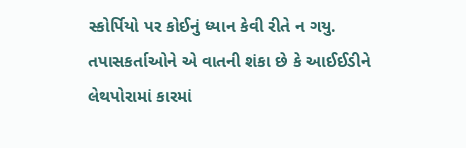સ્કોર્પિયો પર કોઈનું ધ્યાન કેવી રીતે ન ગયુ. તપાસકર્તાઓને એ વાતની શંકા છે કે આઈઈડીને લેથપોરામાં કારમાં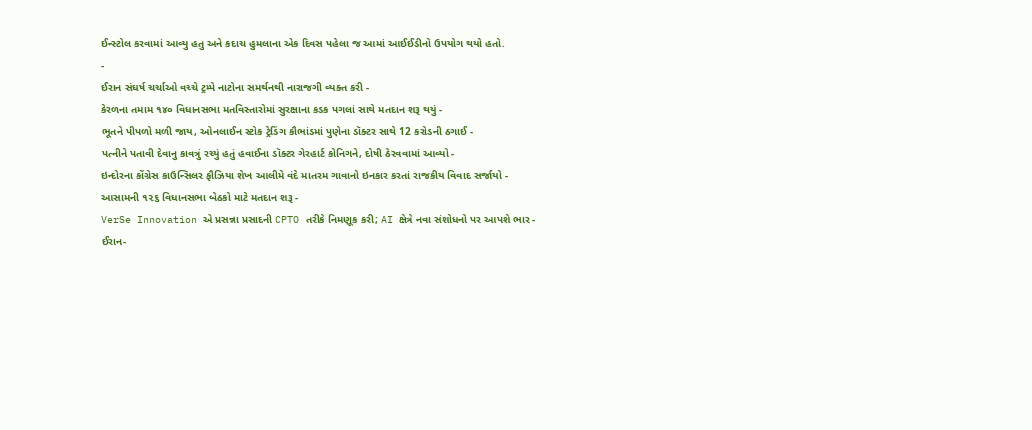ઈન્સ્ટોલ કરવામાં આવ્યુ હતુ અને કદાચ હુમલાના એક દિવસ પહેલા જ આમાં આઈઈડીનો ઉપયોગ થયો હતો.
-
ઈરાન સંઘર્ષ ચર્ચાઓ વચ્ચે ટ્રમ્પે નાટોના સમર્થનથી નારાજગી વ્યક્ત કરી -
કેરળના તમામ ૧૪૦ વિધાનસભા મતવિસ્તારોમાં સુરક્ષાના કડક પગલાં સાથે મતદાન શરૂ થયું -
ભૂતને પીપળો મળી જાય, ઓનલાઈન સ્ટોક ટ્રેડિંગ કૌભાંડમાં પુણેના ડૉક્ટર સાથે 12 કરોડની ઠગાઈ -
પત્નીને પતાવી દેવાનુ કાવત્રું રચ્યું હતું હવાઈના ડૉક્ટર ગેરહાર્ટ કોનિગને, દોષી ઠેરવવામાં આવ્યો -
ઇન્દોરના કોંગ્રેસ કાઉન્સિલર ફૌઝિયા શેખ આલીમે વંદે માતરમ ગાવાનો ઇનકાર કરતાં રાજકીય વિવાદ સર્જાયો -
આસામની ૧૨૬ વિધાનસભા બેઠકો માટે મતદાન શરૂ -
VerSe Innovation એ પ્રસન્ના પ્રસાદની CPTO તરીકે નિમણૂક કરી; AI ક્ષેત્રે નવા સંશોધનો પર આપશે ભાર -
ઈરાન-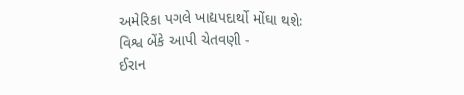અમેરિકા પગલે ખાદ્યપદાર્થો મોંઘા થશેઃ વિશ્વ બેંકે આપી ચેતવણી -
ઈરાન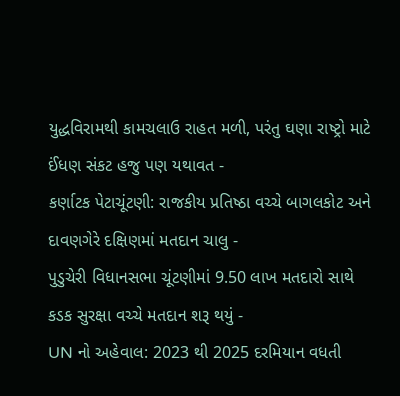યુદ્ધવિરામથી કામચલાઉ રાહત મળી, પરંતુ ઘણા રાષ્ટ્રો માટે ઈંધણ સંકટ હજુ પણ યથાવત -
કર્ણાટક પેટાચૂંટણી: રાજકીય પ્રતિષ્ઠા વચ્ચે બાગલકોટ અને દાવણગેરે દક્ષિણમાં મતદાન ચાલુ -
પુડુચેરી વિધાનસભા ચૂંટણીમાં 9.50 લાખ મતદારો સાથે કડક સુરક્ષા વચ્ચે મતદાન શરૂ થયું -
UN નો અહેવાલ: 2023 થી 2025 દરમિયાન વધતી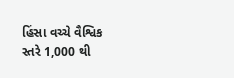હિંસા વચ્ચે વૈશ્વિક સ્તરે 1,000 થી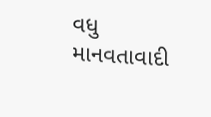વધુ માનવતાવાદી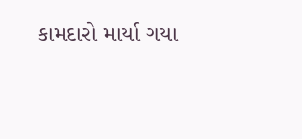કામદારો માર્યા ગયા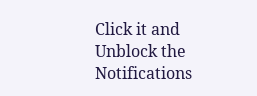Click it and Unblock the Notifications